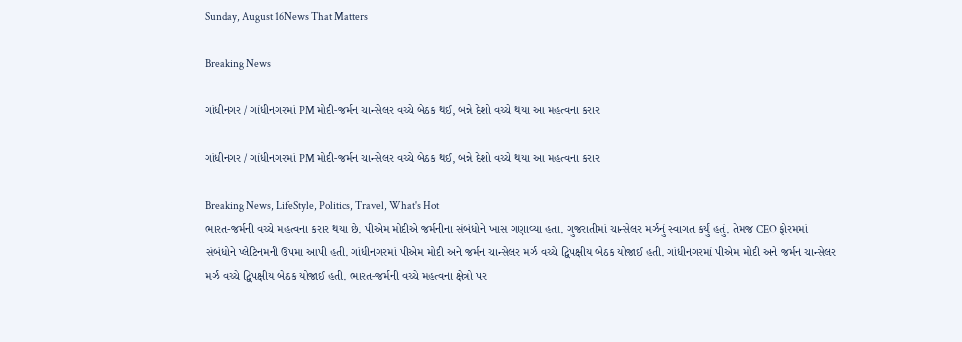Sunday, August 16News That Matters

Breaking News

ગાંધીનગર / ગાંધીનગરમાં PM મોદી-જર્મન ચાન્સેલર વચ્ચે બેઠક થઈ, બન્ને દેશો વચ્ચે થયા આ મહત્વના કરાર

ગાંધીનગર / ગાંધીનગરમાં PM મોદી-જર્મન ચાન્સેલર વચ્ચે બેઠક થઈ, બન્ને દેશો વચ્ચે થયા આ મહત્વના કરાર

Breaking News, LifeStyle, Politics, Travel, What's Hot
ભારત-જર્મની વચ્ચે મહત્વના કરાર થયા છે. પીએમ મોદીએ જર્મનીના સંબંધોને ખાસ ગણાવ્યા હતા. ગુજરાતીમાં ચાન્સેલર મર્ઝનું સ્વાગત કર્યું હતું. તેમજ CEO ફોરમમાં સંબંધોને પ્લેટિનમની ઉપમા આપી હતી. ગાંધીનગરમાં પીએમ મોદી અને જર્મન ચાન્સેલર મર્ઝ વચ્ચે દ્વિપક્ષીય બેઠક યોજાઈ હતી. ગાંધીનગરમાં પીએમ મોદી અને જર્મન ચાન્સેલર મર્ઝ વચ્ચે દ્વિપક્ષીય બેઠક યોજાઈ હતી. ભારત-જર્મની વચ્ચે મહત્વના ક્ષેત્રો પર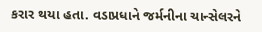કરાર થયા હતા. વડાપ્રધાને જર્મનીના ચાન્સેલરને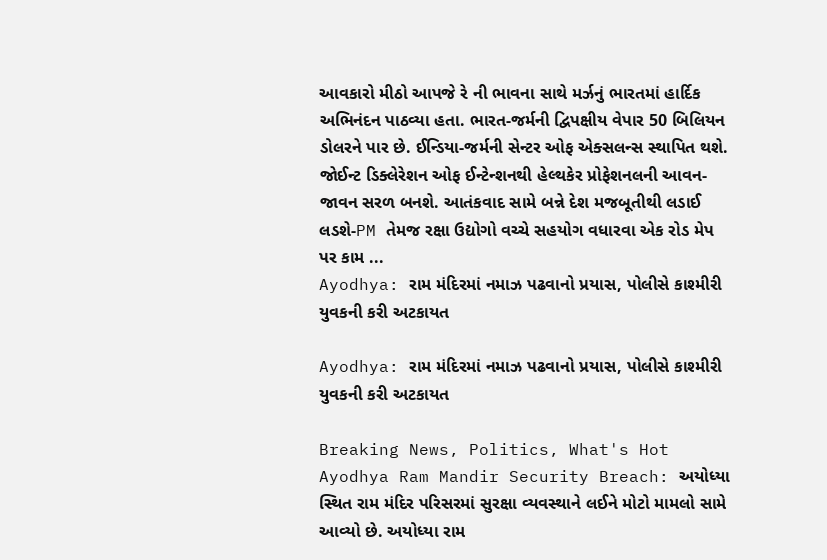આવકારો મીઠો આપજે રે ની ભાવના સાથે મર્ઝનું ભારતમાં હાર્દિક અભિનંદન પાઠવ્યા હતા. ભારત-જર્મની દ્વિપક્ષીય વેપાર 50 બિલિયન ડોલરને પાર છે. ઈન્ડિયા-જર્મની સેન્ટર ઓફ એક્સલન્સ સ્થાપિત થશે. જોઈન્ટ ડિક્લેરેશન ઓફ ઈન્ટેન્શનથી હેલ્થકેર પ્રોફેશનલની આવન-જાવન સરળ બનશે. આતંકવાદ સામે બન્ને દેશ મજબૂતીથી લડાઈ લડશે-PM તેમજ રક્ષા ઉદ્યોગો વચ્ચે સહયોગ વધારવા એક રોડ મેપ પર કામ ...
Ayodhya: રામ મંદિરમાં નમાઝ પઢવાનો પ્રયાસ, પોલીસે કાશ્મીરી યુવકની કરી અટકાયત

Ayodhya: રામ મંદિરમાં નમાઝ પઢવાનો પ્રયાસ, પોલીસે કાશ્મીરી યુવકની કરી અટકાયત

Breaking News, Politics, What's Hot
Ayodhya Ram Mandir Security Breach: અયોધ્યા સ્થિત રામ મંદિર પરિસરમાં સુરક્ષા વ્યવસ્થાને લઈને મોટો મામલો સામે આવ્યો છે. અયોધ્યા રામ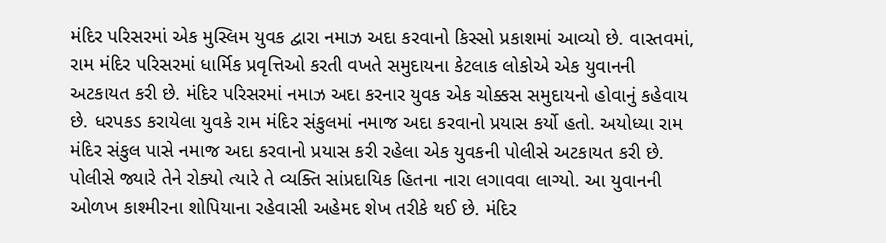મંદિર પરિસરમાં એક મુસ્લિમ યુવક દ્વારા નમાઝ અદા કરવાનો કિસ્સો પ્રકાશમાં આવ્યો છે. વાસ્તવમાં, રામ મંદિર પરિસરમાં ધાર્મિક પ્રવૃત્તિઓ કરતી વખતે સમુદાયના કેટલાક લોકોએ એક યુવાનની અટકાયત કરી છે. મંદિર પરિસરમાં નમાઝ અદા કરનાર યુવક એક ચોક્કસ સમુદાયનો હોવાનું કહેવાય છે. ધરપકડ કરાયેલા યુવકે રામ મંદિર સંકુલમાં નમાજ અદા કરવાનો પ્રયાસ કર્યો હતો. અયોધ્યા રામ મંદિર સંકુલ પાસે નમાજ અદા કરવાનો પ્રયાસ કરી રહેલા એક યુવકની પોલીસે અટકાયત કરી છે. પોલીસે જ્યારે તેને રોક્યો ત્યારે તે વ્યક્તિ સાંપ્રદાયિક હિતના નારા લગાવવા લાગ્યો. આ યુવાનની ઓળખ કાશ્મીરના શોપિયાના રહેવાસી અહેમદ શેખ તરીકે થઈ છે. મંદિર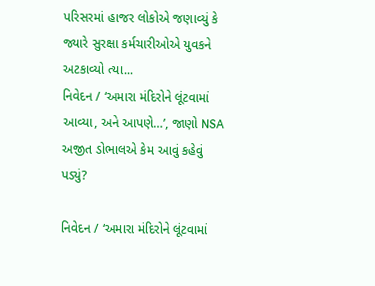પરિસરમાં હાજર લોકોએ જણાવ્યું કે જ્યારે સુરક્ષા કર્મચારીઓએ યુવકને અટકાવ્યો ત્યા...
નિવેદન / ‘અમારા મંદિરોને લૂંટવામાં આવ્યા, અને આપણે…’, જાણો NSA અજીત ડોભાલએ કેમ આવું કહેવું પડ્યું?

નિવેદન / ‘અમારા મંદિરોને લૂંટવામાં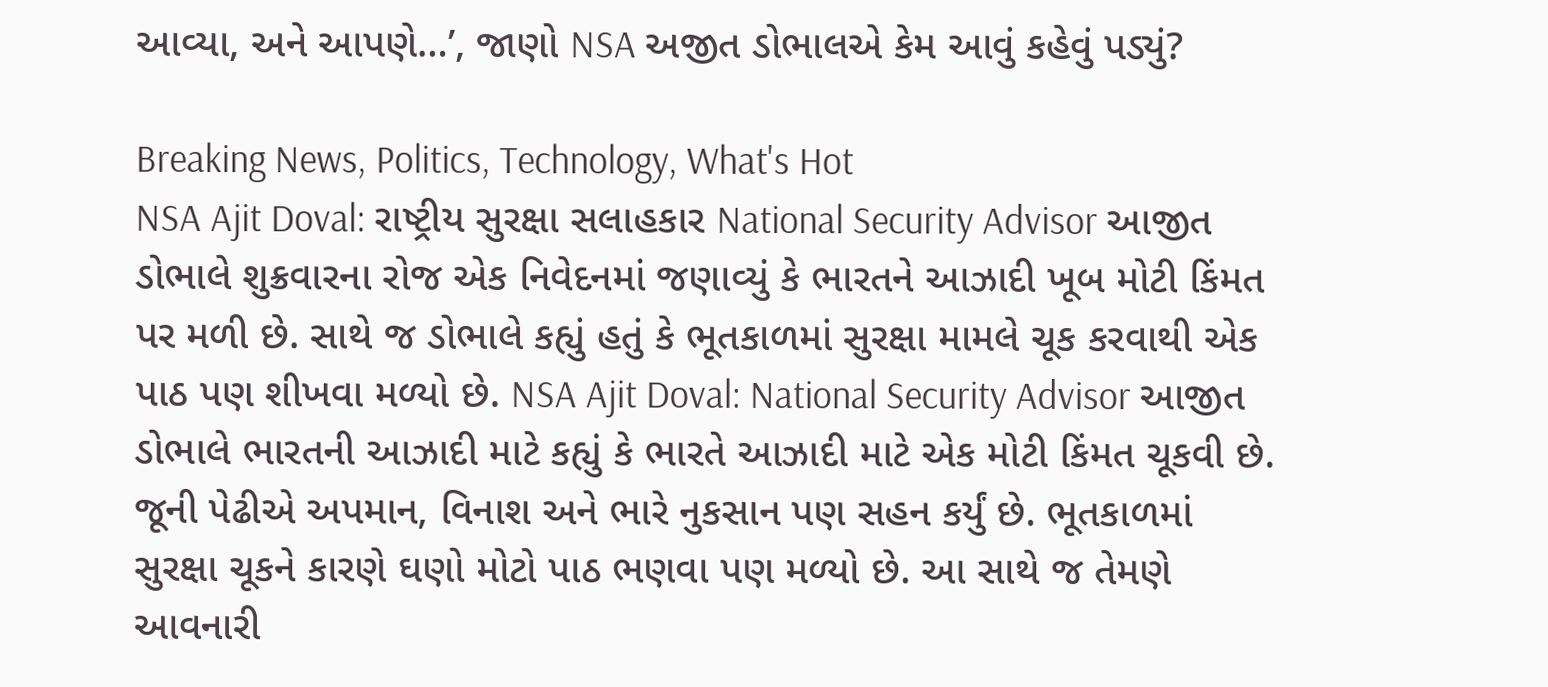આવ્યા, અને આપણે…’, જાણો NSA અજીત ડોભાલએ કેમ આવું કહેવું પડ્યું?

Breaking News, Politics, Technology, What's Hot
NSA Ajit Doval: રાષ્ટ્રીય સુરક્ષા સલાહકાર National Security Advisor આજીત ડોભાલે શુક્રવારના રોજ એક નિવેદનમાં જણાવ્યું કે ભારતને આઝાદી ખૂબ મોટી કિંમત પર મળી છે. સાથે જ ડોભાલે કહ્યું હતું કે ભૂતકાળમાં સુરક્ષા મામલે ચૂક કરવાથી એક પાઠ પણ શીખવા મળ્યો છે. NSA Ajit Doval: National Security Advisor આજીત ડોભાલે ભારતની આઝાદી માટે કહ્યું કે ભારતે આઝાદી માટે એક મોટી કિંમત ચૂકવી છે. જૂની પેઢીએ અપમાન, વિનાશ અને ભારે નુકસાન પણ સહન કર્યું છે. ભૂતકાળમાં સુરક્ષા ચૂકને કારણે ઘણો મોટો પાઠ ભણવા પણ મળ્યો છે. આ સાથે જ તેમણે આવનારી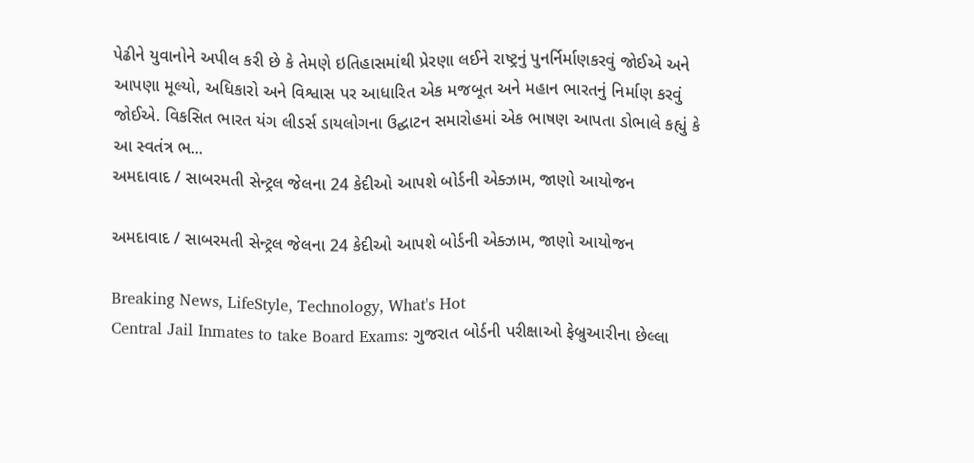પેઢીને યુવાનોને અપીલ કરી છે કે તેમણે ઇતિહાસમાંથી પ્રેરણા લઈને રાષ્ટ્રનું પુનર્નિર્માણકરવું જોઈએ અને આપણા મૂલ્યો, અધિકારો અને વિશ્વાસ પર આધારિત એક મજબૂત અને મહાન ભારતનું નિર્માણ કરવું જોઈએ. વિકસિત ભારત યંગ લીડર્સ ડાયલોગના ઉદ્ઘાટન સમારોહમાં એક ભાષણ આપતા ડોભાલે કહ્યું કે આ સ્વતંત્ર ભ...
અમદાવાદ / સાબરમતી સેન્ટ્રલ જેલના 24 કેદીઓ આપશે બોર્ડની એક્ઝામ, જાણો આયોજન

અમદાવાદ / સાબરમતી સેન્ટ્રલ જેલના 24 કેદીઓ આપશે બોર્ડની એક્ઝામ, જાણો આયોજન

Breaking News, LifeStyle, Technology, What's Hot
Central Jail Inmates to take Board Exams: ગુજરાત બોર્ડની પરીક્ષાઓ ફેબ્રુઆરીના છેલ્લા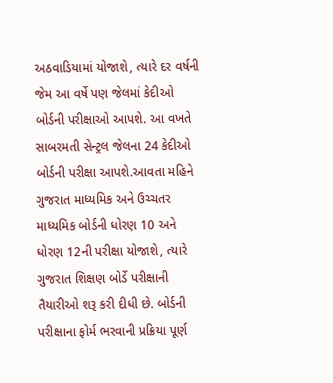અઠવાડિયામાં યોજાશે, ત્યારે દર વર્ષની જેમ આ વર્ષે પણ જેલમાં કેદીઓ બોર્ડની પરીક્ષાઓ આપશે. આ વખતે સાબરમતી સેન્ટ્રલ જેલના 24 કેદીઓ બોર્ડની પરીક્ષા આપશે.આવતા મહિને ગુજરાત માધ્યમિક અને ઉચ્ચતર માધ્યમિક બોર્ડની ધોરણ 10 અને ધોરણ 12ની પરીક્ષા યોજાશે, ત્યારે ગુજરાત શિક્ષણ બોર્ડે પરીક્ષાની તૈયારીઓ શરૂ કરી દીધી છે. બોર્ડની પરીક્ષાના ફોર્મ ભરવાની પ્રક્રિયા પૂર્ણ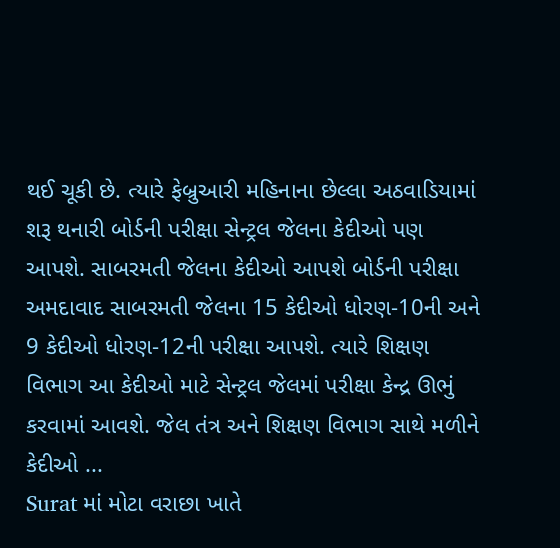થઈ ચૂકી છે. ત્યારે ફેબ્રુઆરી મહિનાના છેલ્લા અઠવાડિયામાં શરૂ થનારી બોર્ડની પરીક્ષા સેન્ટ્રલ જેલના કેદીઓ પણ આપશે. સાબરમતી જેલના કેદીઓ આપશે બોર્ડની પરીક્ષા અમદાવાદ સાબરમતી જેલના 15 કેદીઓ ધોરણ-10ની અને 9 કેદીઓ ધોરણ-12ની પરીક્ષા આપશે. ત્યારે શિક્ષણ વિભાગ આ કેદીઓ માટે સેન્ટ્રલ જેલમાં પરીક્ષા કેન્દ્ર ઊભું કરવામાં આવશે. જેલ તંત્ર અને શિક્ષણ વિભાગ સાથે મળીને કેદીઓ ...
Surat માં મોટા વરાછા ખાતે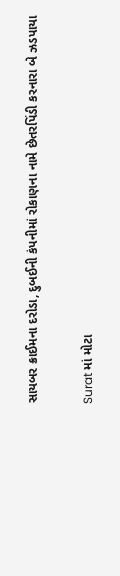સાયબર ક્રાઈમના દરોડા, દુબઈની કંપનીમાં રોકાણના નામે છેતરપિંડી કરનારા બે ઝડપાયા

Surat માં મોટા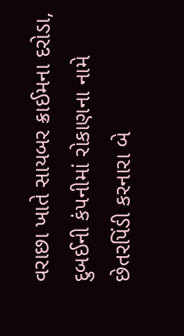વરાછા ખાતે સાયબર ક્રાઈમના દરોડા, દુબઈની કંપનીમાં રોકાણના નામે છેતરપિંડી કરનારા બે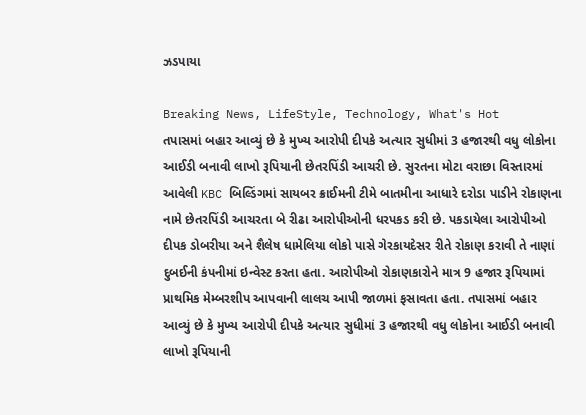ઝડપાયા

Breaking News, LifeStyle, Technology, What's Hot
તપાસમાં બહાર આવ્યું છે કે મુખ્ય આરોપી દીપકે અત્યાર સુધીમાં 3 હજારથી વધુ લોકોના આઈડી બનાવી લાખો રૂપિયાની છેતરપિંડી આચરી છે. સુરતના મોટા વરાછા વિસ્તારમાં આવેલી KBC બિલ્ડિંગમાં સાયબર ક્રાઈમની ટીમે બાતમીના આધારે દરોડા પાડીને રોકાણના નામે છેતરપિંડી આચરતા બે રીઢા આરોપીઓની ધરપકડ કરી છે. પકડાયેલા આરોપીઓ દીપક ડોબરીયા અને શૈલેષ ધામેલિયા લોકો પાસે ગેરકાયદેસર રીતે રોકાણ કરાવી તે નાણાં દુબઈની કંપનીમાં ઇન્વેસ્ટ કરતા હતા. આરોપીઓ રોકાણકારોને માત્ર 9 હજાર રૂપિયામાં પ્રાથમિક મેમ્બરશીપ આપવાની લાલચ આપી જાળમાં ફસાવતા હતા. તપાસમાં બહાર આવ્યું છે કે મુખ્ય આરોપી દીપકે અત્યાર સુધીમાં 3 હજારથી વધુ લોકોના આઈડી બનાવી લાખો રૂપિયાની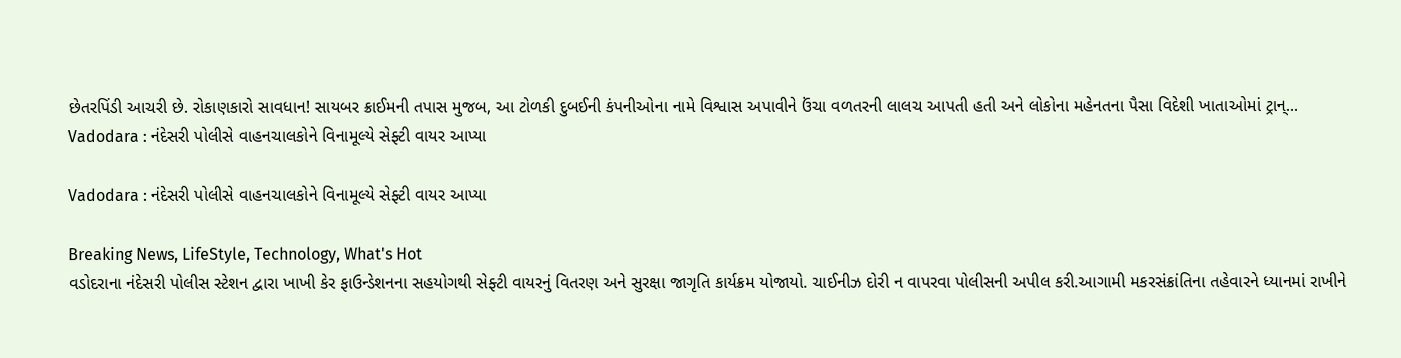છેતરપિંડી આચરી છે. રોકાણકારો સાવધાન! સાયબર ક્રાઈમની તપાસ મુજબ, આ ટોળકી દુબઈની કંપનીઓના નામે વિશ્વાસ અપાવીને ઉંચા વળતરની લાલચ આપતી હતી અને લોકોના મહેનતના પૈસા વિદેશી ખાતાઓમાં ટ્રાન્...
Vadodara : નંદેસરી પોલીસે વાહનચાલકોને વિનામૂલ્યે સેફ્ટી વાયર આપ્યા

Vadodara : નંદેસરી પોલીસે વાહનચાલકોને વિનામૂલ્યે સેફ્ટી વાયર આપ્યા

Breaking News, LifeStyle, Technology, What's Hot
વડોદરાના નંદેસરી પોલીસ સ્ટેશન દ્વારા ખાખી કેર ફાઉન્ડેશનના સહયોગથી સેફ્ટી વાયરનું વિતરણ અને સુરક્ષા જાગૃતિ કાર્યક્રમ યોજાયો. ચાઈનીઝ દોરી ન વાપરવા પોલીસની અપીલ કરી.આગામી મકરસંક્રાંતિના તહેવારને ધ્યાનમાં રાખીને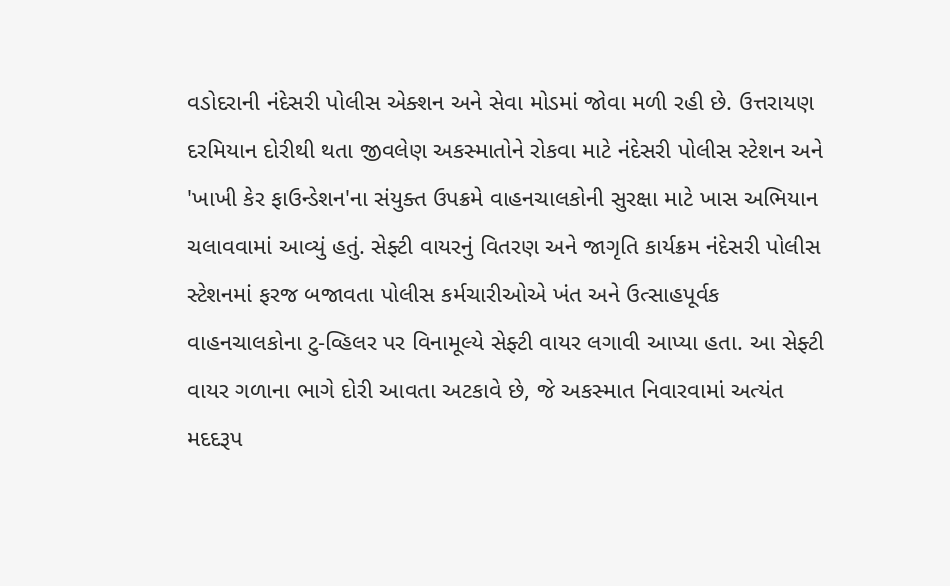વડોદરાની નંદેસરી પોલીસ એક્શન અને સેવા મોડમાં જોવા મળી રહી છે. ઉત્તરાયણ દરમિયાન દોરીથી થતા જીવલેણ અકસ્માતોને રોકવા માટે નંદેસરી પોલીસ સ્ટેશન અને 'ખાખી કેર ફાઉન્ડેશન'ના સંયુક્ત ઉપક્રમે વાહનચાલકોની સુરક્ષા માટે ખાસ અભિયાન ચલાવવામાં આવ્યું હતું. સેફ્ટી વાયરનું વિતરણ અને જાગૃતિ કાર્યક્રમ નંદેસરી પોલીસ સ્ટેશનમાં ફરજ બજાવતા પોલીસ કર્મચારીઓએ ખંત અને ઉત્સાહપૂર્વક વાહનચાલકોના ટુ-વ્હિલર પર વિનામૂલ્યે સેફ્ટી વાયર લગાવી આપ્યા હતા. આ સેફ્ટી વાયર ગળાના ભાગે દોરી આવતા અટકાવે છે, જે અકસ્માત નિવારવામાં અત્યંત મદદરૂપ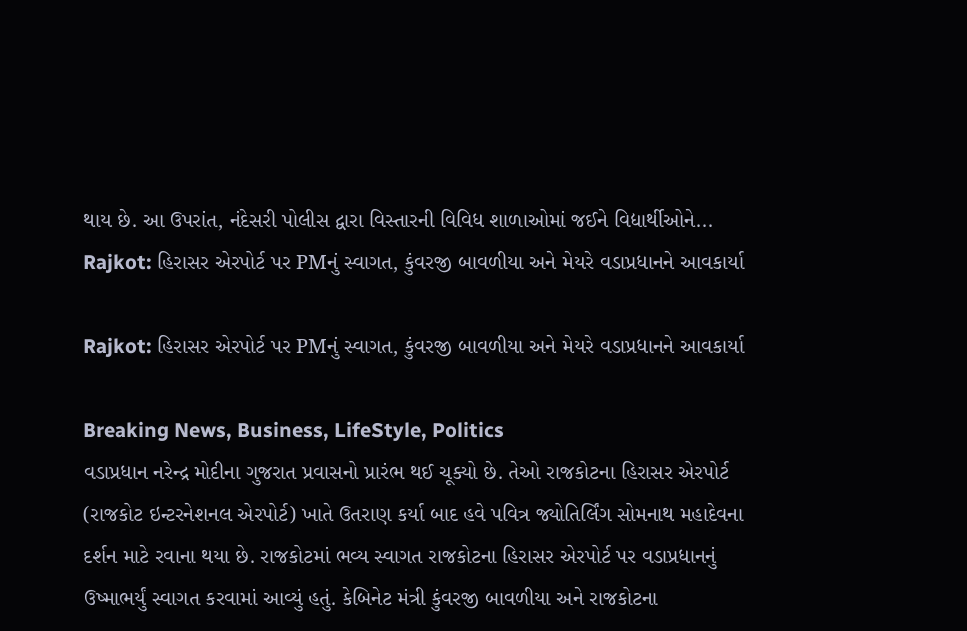થાય છે. આ ઉપરાંત, નંદેસરી પોલીસ દ્વારા વિસ્તારની વિવિધ શાળાઓમાં જઈને વિદ્યાર્થીઓને...
Rajkot: હિરાસર એરપોર્ટ પર PMનું સ્વાગત, કુંવરજી બાવળીયા અને મેયરે વડાપ્રધાનને આવકાર્યા

Rajkot: હિરાસર એરપોર્ટ પર PMનું સ્વાગત, કુંવરજી બાવળીયા અને મેયરે વડાપ્રધાનને આવકાર્યા

Breaking News, Business, LifeStyle, Politics
વડાપ્રધાન નરેન્દ્ર મોદીના ગુજરાત પ્રવાસનો પ્રારંભ થઈ ચૂક્યો છે. તેઓ રાજકોટના હિરાસર એરપોર્ટ (રાજકોટ ઇન્ટરનેશનલ એરપોર્ટ) ખાતે ઉતરાણ કર્યા બાદ હવે પવિત્ર જ્યોતિર્લિંગ સોમનાથ મહાદેવના દર્શન માટે રવાના થયા છે. રાજકોટમાં ભવ્ય સ્વાગત રાજકોટના હિરાસર એરપોર્ટ પર વડાપ્રધાનનું ઉષ્માભર્યું સ્વાગત કરવામાં આવ્યું હતું. કેબિનેટ મંત્રી કુંવરજી બાવળીયા અને રાજકોટના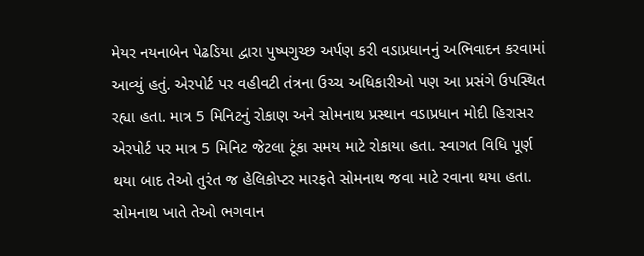મેયર નયનાબેન પેઢડિયા દ્વારા પુષ્પગુચ્છ અર્પણ કરી વડાપ્રધાનનું અભિવાદન કરવામાં આવ્યું હતું. એરપોર્ટ પર વહીવટી તંત્રના ઉચ્ચ અધિકારીઓ પણ આ પ્રસંગે ઉપસ્થિત રહ્યા હતા. માત્ર 5 મિનિટનું રોકાણ અને સોમનાથ પ્રસ્થાન વડાપ્રધાન મોદી હિરાસર એરપોર્ટ પર માત્ર 5 મિનિટ જેટલા ટૂંકા સમય માટે રોકાયા હતા. સ્વાગત વિધિ પૂર્ણ થયા બાદ તેઓ તુરંત જ હેલિકોપ્ટર મારફતે સોમનાથ જવા માટે રવાના થયા હતા. સોમનાથ ખાતે તેઓ ભગવાન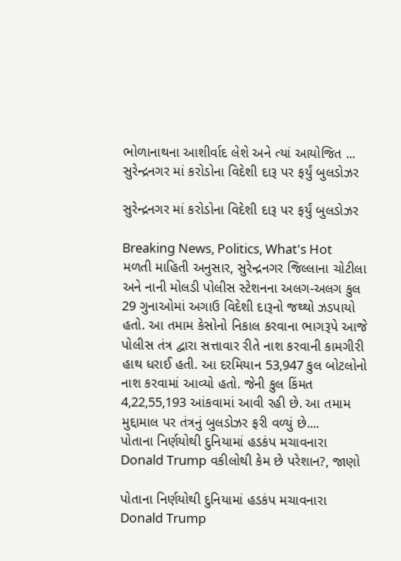ભોળાનાથના આશીર્વાદ લેશે અને ત્યાં આયોજિત ...
સુરેન્દ્રનગર માં કરોડોના વિદેશી દારૂ પર ફર્યું બુલડોઝર

સુરેન્દ્રનગર માં કરોડોના વિદેશી દારૂ પર ફર્યું બુલડોઝર

Breaking News, Politics, What's Hot
મળતી માહિતી અનુસાર, સુરેન્દ્રનગર જિલ્લાના ચોટીલા અને નાની મોલડી પોલીસ સ્ટેશનના અલગ-અલગ કુલ 29 ગુનાઓમાં અગાઉ વિદેશી દારૂનો જથ્થો ઝડપાયો હતો. આ તમામ કેસોનો નિકાલ કરવાના ભાગરૂપે આજે પોલીસ તંત્ર દ્વારા સત્તાવાર રીતે નાશ કરવાની કામગીરી હાથ ધરાઈ હતી. આ દરમિયાન 53,947 કુલ બોટલોનો નાશ કરવામાં આવ્યો હતો. જેની કુલ કિંમત 4,22,55,193 આંકવામાં આવી રહી છે. આ તમામ મુદ્દામાલ પર તંત્રનું બુલડોઝર ફરી વળ્યું છે....
પોતાના નિર્ણયોથી દુનિયામાં હડકંપ મચાવનારા Donald Trump વકીલોથી કેમ છે પરેશાન?, જાણો

પોતાના નિર્ણયોથી દુનિયામાં હડકંપ મચાવનારા Donald Trump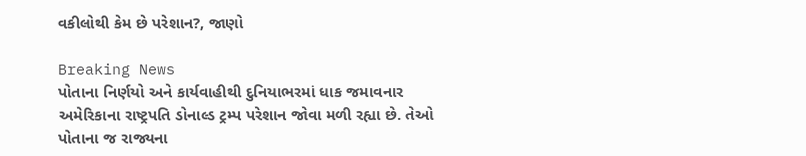વકીલોથી કેમ છે પરેશાન?, જાણો

Breaking News
પોતાના નિર્ણયો અને કાર્યવાહીથી દુનિયાભરમાં ધાક જમાવનાર અમેરિકાના રાષ્ટ્રપતિ ડોનાલ્ડ ટ્રમ્પ પરેશાન જોવા મળી રહ્યા છે. તેઓ પોતાના જ રાજ્યના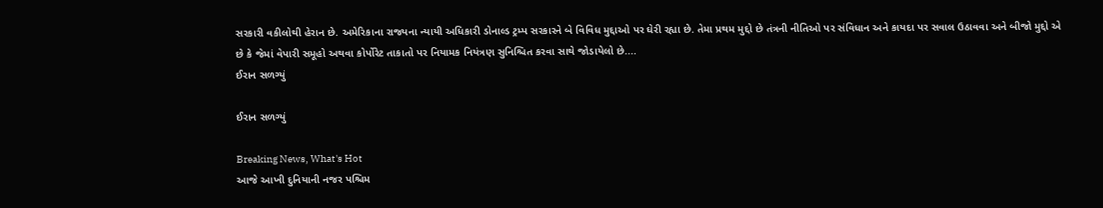સરકારી વકીલોથી હેરાન છે. અમેરિકાના રાજ્યના ન્યાયી અધિકારી ડોનાલ્ડ ટ્રમ્પ સરકારને બે વિવિધ મુદ્દાઓ પર ઘેરી રહ્યા છે. તેમા પ્રથમ મુદ્દો છે તંત્રની નીતિઓ પર સંવિધાન અને કાયદા પર સવાલ ઉઠાવવા અને બીજો મુદ્દો એ છે કે જેમાં વેપારી સમૂહો અથવા કોર્પોરેટ તાકાતો પર નિયામક નિયંત્રણ સુનિશ્ચિત કરવા સાથે જોડાયેલો છે....
ઈરાન સળગ્યું

ઈરાન સળગ્યું

Breaking News, What's Hot
આજે આખી દુનિયાની નજર પશ્ચિમ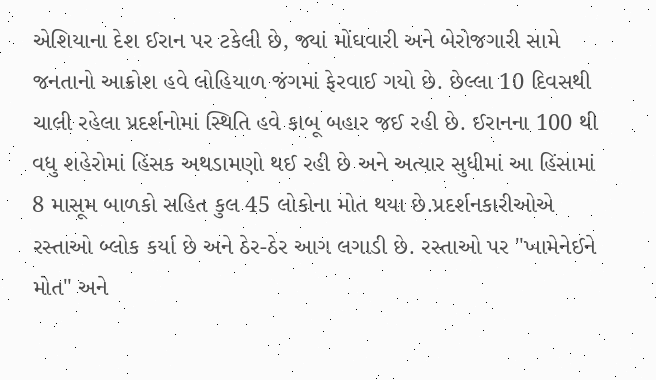એશિયાના દેશ ઈરાન પર ટકેલી છે, જ્યાં મોંઘવારી અને બેરોજગારી સામે જનતાનો આક્રોશ હવે લોહિયાળ જંગમાં ફેરવાઈ ગયો છે. છેલ્લા 10 દિવસથી ચાલી રહેલા પ્રદર્શનોમાં સ્થિતિ હવે કાબૂ બહાર જઈ રહી છે. ઈરાનના 100 થી વધુ શહેરોમાં હિંસક અથડામણો થઈ રહી છે અને અત્યાર સુધીમાં આ હિંસામાં 8 માસૂમ બાળકો સહિત કુલ 45 લોકોના મોત થયા છે.પ્રદર્શનકારીઓએ રસ્તાઓ બ્લોક કર્યા છે અને ઠેર-ઠેર આગ લગાડી છે. રસ્તાઓ પર "ખામેનેઈને મોત" અને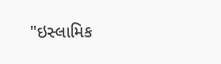"ઇસ્લામિક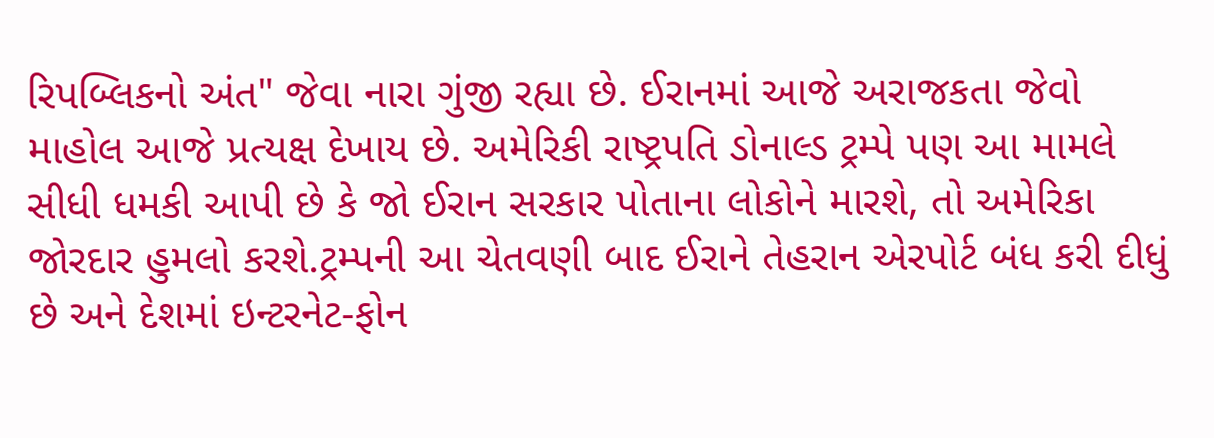રિપબ્લિકનો અંત" જેવા નારા ગુંજી રહ્યા છે. ઈરાનમાં આજે અરાજકતા જેવો માહોલ આજે પ્રત્યક્ષ દેખાય છે. અમેરિકી રાષ્ટ્રપતિ ડોનાલ્ડ ટ્રમ્પે પણ આ મામલે સીધી ધમકી આપી છે કે જો ઈરાન સરકાર પોતાના લોકોને મારશે, તો અમેરિકા જોરદાર હુમલો કરશે.ટ્રમ્પની આ ચેતવણી બાદ ઈરાને તેહરાન એરપોર્ટ બંધ કરી દીધું છે અને દેશમાં ઇન્ટરનેટ-ફોન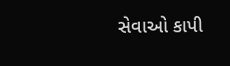સેવાઓ કાપી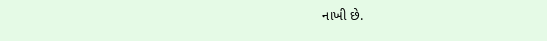નાખી છે.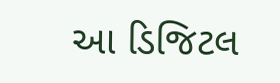આ ડિજિટલ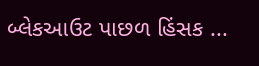બ્લેકઆઉટ પાછળ હિંસક ...